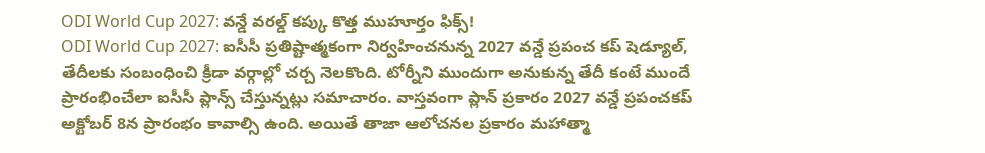ODI World Cup 2027: వన్డే వరల్డ్ కప్కు కొత్త ముహూర్తం ఫిక్స్!
ODI World Cup 2027: ఐసీసీ ప్రతిష్టాత్మకంగా నిర్వహించనున్న 2027 వన్డే ప్రపంచ కప్ షెడ్యూల్, తేదీలకు సంబంధించి క్రీడా వర్గాల్లో చర్చ నెలకొంది. టోర్నీని ముందుగా అనుకున్న తేదీ కంటే ముందే ప్రారంభించేలా ఐసీసీ ప్లాన్స్ చేస్తున్నట్లు సమాచారం. వాస్తవంగా ప్లాన్ ప్రకారం 2027 వన్డే ప్రపంచకప్ అక్టోబర్ 8న ప్రారంభం కావాల్సి ఉంది. అయితే తాజా ఆలోచనల ప్రకారం మహాత్మా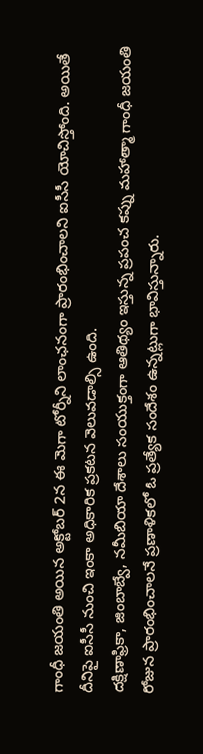గాంధీ జయంతి అయిన అక్టోబర్ 2న ఈ మెగా టోర్నీని లాంఛనంగా ప్రారంభించాలని ఐసీసీ యోచిస్తోంది. అయితే దీనిపై ఐసీసీ నుంచి ఇంకా అధికారిక ప్రకటన వెలువడాల్సి ఉంది.
దక్షిణాఫ్రికా, జింబాబ్వే, నమీబియా దేశాలు సంయుక్తంగా ఆతిథ్యం ఇస్తున్న ప్రపంచ కప్ను మహాత్మా గాంధీ జయంతి రోజున ప్రారంభించాలనే ప్రణాళికలో ఓ ప్రత్యేక సందేశం ఉన్నట్లుగా భావిస్తున్నారు.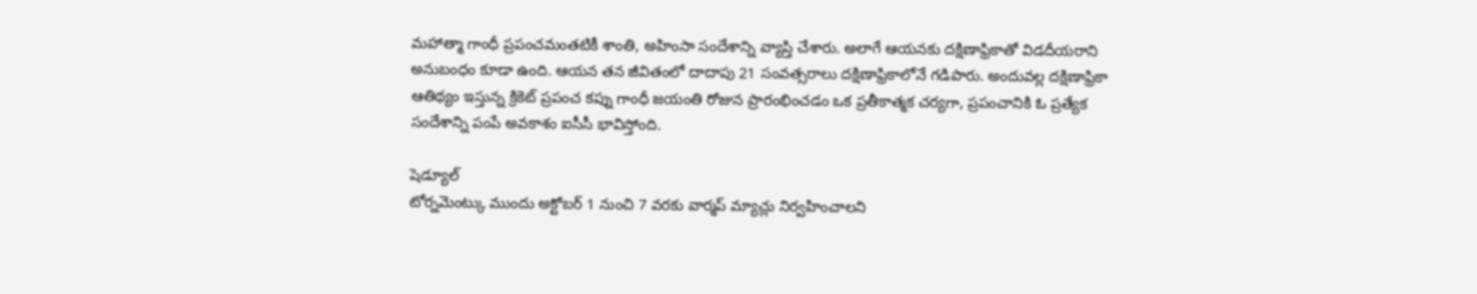మహాత్మా గాంధీ ప్రపంచమంతటికీ శాంతి, అహింసా సందేశాన్ని వ్యాప్తి చేశారు. అలాగే ఆయనకు దక్షిణాఫ్రికాతో విడదీయరాని అనుబంధం కూడా ఉంది. ఆయన తన జీవితంలో దాదాపు 21 సంవత్సరాలు దక్షిణాఫ్రికాలోనే గడిపారు. అందువల్ల దక్షిణాఫ్రికా ఆతిథ్యం ఇస్తున్న క్రికెట్ ప్రపంచ కప్ను గాంధీ జయంతి రోజున ప్రారంభించడం ఒక ప్రతీకాత్మక చర్యగా, ప్రపంచానికి ఓ ప్రత్యేక సందేశాన్ని పంపే అవకాశం ఐసీసీ భావిస్తోంది.

షెడ్యూల్
టోర్నమెంట్కు ముందు అక్టోబర్ 1 నుంచి 7 వరకు వార్మప్ మ్యాచ్లు నిర్వహించాలని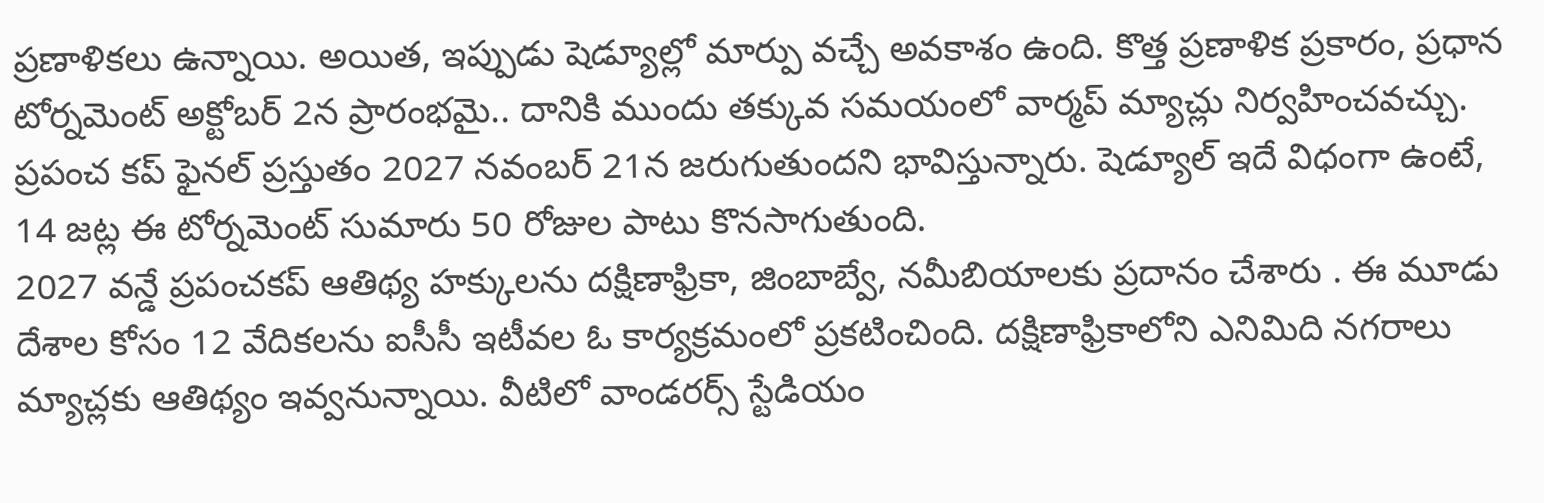ప్రణాళికలు ఉన్నాయి. అయిత, ఇప్పుడు షెడ్యూల్లో మార్పు వచ్చే అవకాశం ఉంది. కొత్త ప్రణాళిక ప్రకారం, ప్రధాన టోర్నమెంట్ అక్టోబర్ 2న ప్రారంభమై.. దానికి ముందు తక్కువ సమయంలో వార్మప్ మ్యాచ్లు నిర్వహించవచ్చు. ప్రపంచ కప్ ఫైనల్ ప్రస్తుతం 2027 నవంబర్ 21న జరుగుతుందని భావిస్తున్నారు. షెడ్యూల్ ఇదే విధంగా ఉంటే, 14 జట్ల ఈ టోర్నమెంట్ సుమారు 50 రోజుల పాటు కొనసాగుతుంది.
2027 వన్డే ప్రపంచకప్ ఆతిథ్య హక్కులను దక్షిణాఫ్రికా, జింబాబ్వే, నమీబియాలకు ప్రదానం చేశారు . ఈ మూడు దేశాల కోసం 12 వేదికలను ఐసీసీ ఇటీవల ఓ కార్యక్రమంలో ప్రకటించింది. దక్షిణాఫ్రికాలోని ఎనిమిది నగరాలు మ్యాచ్లకు ఆతిథ్యం ఇవ్వనున్నాయి. వీటిలో వాండరర్స్ స్టేడియం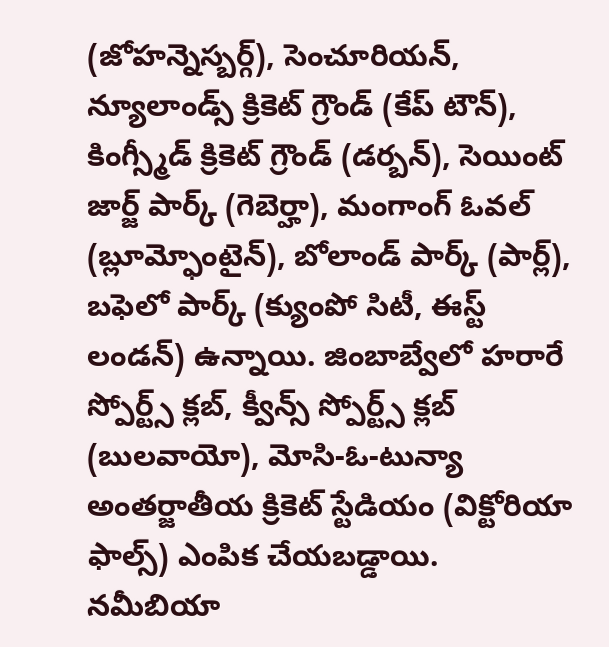(జోహన్నెస్బర్గ్), సెంచూరియన్, న్యూలాండ్స్ క్రికెట్ గ్రౌండ్ (కేప్ టౌన్), కింగ్స్మీడ్ క్రికెట్ గ్రౌండ్ (డర్బన్), సెయింట్ జార్జ్ పార్క్ (గెబెర్హా), మంగాంగ్ ఓవల్ (బ్లూమ్ఫోంటైన్), బోలాండ్ పార్క్ (పార్ల్), బఫెలో పార్క్ (క్యుంపో సిటీ, ఈస్ట్ లండన్) ఉన్నాయి. జింబాబ్వేలో హరారే స్పోర్ట్స్ క్లబ్, క్వీన్స్ స్పోర్ట్స్ క్లబ్ (బులవాయో), మోసి-ఓ-టున్యా అంతర్జాతీయ క్రికెట్ స్టేడియం (విక్టోరియా ఫాల్స్) ఎంపిక చేయబడ్డాయి. నమీబియా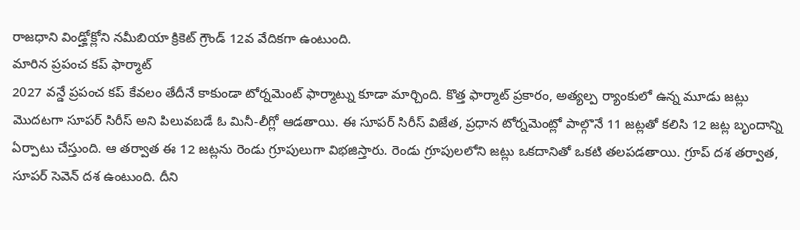రాజధాని విండ్హోక్లోని నమీబియా క్రికెట్ గ్రౌండ్ 12వ వేదికగా ఉంటుంది.
మారిన ప్రపంచ కప్ ఫార్మాట్
2027 వన్డే ప్రపంచ కప్ కేవలం తేదీనే కాకుండా టోర్నమెంట్ ఫార్మాట్ను కూడా మార్చింది. కొత్త ఫార్మాట్ ప్రకారం, అత్యల్ప ర్యాంకులో ఉన్న మూడు జట్లు మొదటగా సూపర్ సిరీస్ అని పిలువబడే ఓ మినీ-లీగ్లో ఆడతాయి. ఈ సూపర్ సిరీస్ విజేత, ప్రధాన టోర్నమెంట్లో పాల్గొనే 11 జట్లతో కలిసి 12 జట్ల బృందాన్ని ఏర్పాటు చేస్తుంది. ఆ తర్వాత ఈ 12 జట్లను రెండు గ్రూపులుగా విభజిస్తారు. రెండు గ్రూపులలోని జట్లు ఒకదానితో ఒకటి తలపడతాయి. గ్రూప్ దశ తర్వాత, సూపర్ సెవెన్ దశ ఉంటుంది. దీని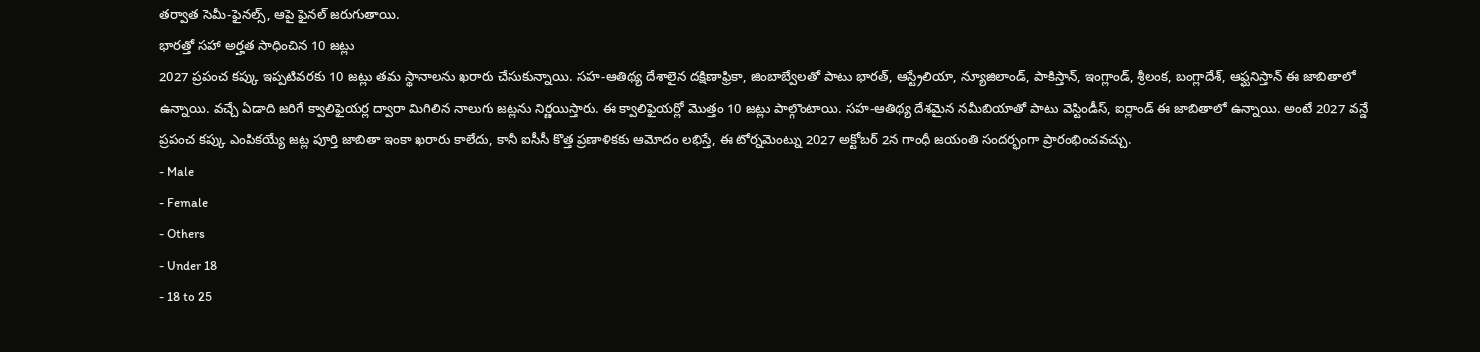తర్వాత సెమీ-ఫైనల్స్, ఆపై ఫైనల్ జరుగుతాయి.
భారత్తో సహా అర్హత సాధించిన 10 జట్లు
2027 ప్రపంచ కప్కు ఇప్పటివరకు 10 జట్లు తమ స్థానాలను ఖరారు చేసుకున్నాయి. సహ-ఆతిథ్య దేశాలైన దక్షిణాఫ్రికా, జింబాబ్వేలతో పాటు భారత్, ఆస్ట్రేలియా, న్యూజిలాండ్, పాకిస్తాన్, ఇంగ్లాండ్, శ్రీలంక, బంగ్లాదేశ్, ఆఫ్ఘనిస్తాన్ ఈ జాబితాలో ఉన్నాయి. వచ్చే ఏడాది జరిగే క్వాలిఫైయర్ల ద్వారా మిగిలిన నాలుగు జట్లను నిర్ణయిస్తారు. ఈ క్వాలిఫైయర్లో మొత్తం 10 జట్లు పాల్గొంటాయి. సహ-ఆతిథ్య దేశమైన నమీబియాతో పాటు వెస్టిండీస్, ఐర్లాండ్ ఈ జాబితాలో ఉన్నాయి. అంటే 2027 వన్డే ప్రపంచ కప్కు ఎంపికయ్యే జట్ల పూర్తి జాబితా ఇంకా ఖరారు కాలేదు, కానీ ఐసీసీ కొత్త ప్రణాళికకు ఆమోదం లభిస్తే, ఈ టోర్నమెంట్ను 2027 అక్టోబర్ 2న గాంధీ జయంతి సందర్భంగా ప్రారంభించవచ్చు.
- Male
- Female
- Others
- Under 18
- 18 to 25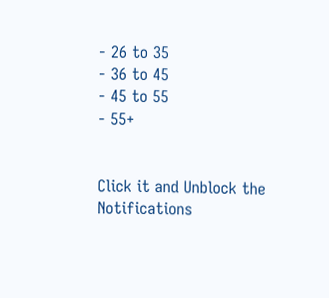- 26 to 35
- 36 to 45
- 45 to 55
- 55+


Click it and Unblock the Notifications